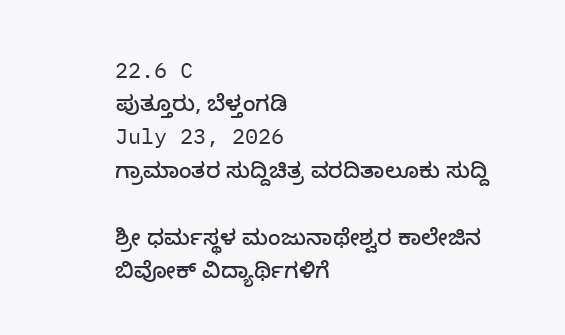22.6 C
ಪುತ್ತೂರು, ಬೆಳ್ತಂಗಡಿ
July 23, 2026
ಗ್ರಾಮಾಂತರ ಸುದ್ದಿಚಿತ್ರ ವರದಿತಾಲೂಕು ಸುದ್ದಿ

ಶ್ರೀ ಧರ್ಮಸ್ಥಳ ಮಂಜುನಾಥೇಶ್ವರ ಕಾಲೇಜಿನ ಬಿವೋಕ್‌ ವಿದ್ಯಾರ್ಥಿಗಳಿಗೆ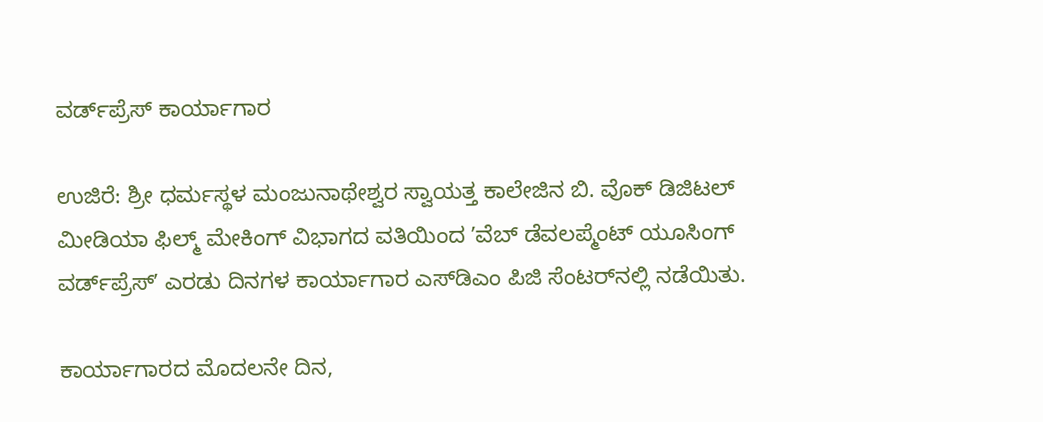ವರ್ಡ್‌ಪ್ರೆಸ್‌ ಕಾರ್ಯಾಗಾರ

ಉಜಿರೆ: ಶ್ರೀ ಧರ್ಮಸ್ಥಳ ಮಂಜುನಾಥೇಶ್ವರ ಸ್ವಾಯತ್ತ ಕಾಲೇಜಿನ ಬಿ. ವೊಕ್ ಡಿಜಿಟಲ್‌ ಮೀಡಿಯಾ ಫಿಲ್ಮ್‌ ಮೇಕಿಂಗ್‌ ವಿಭಾಗದ ವತಿಯಿಂದ ʼವೆಬ್‌ ಡೆವಲಪ್ಮೆಂಟ್‌ ಯೂಸಿಂಗ್‌ ವರ್ಡ್‌ಪ್ರೆಸ್‌ʼ ಎರಡು ದಿನಗಳ ಕಾರ್ಯಾಗಾರ ಎಸ್‌ಡಿಎಂ ಪಿಜಿ ಸೆಂಟರ್‌ನಲ್ಲಿ ನಡೆಯಿತು.

ಕಾರ್ಯಾಗಾರದ ಮೊದಲನೇ ದಿನ,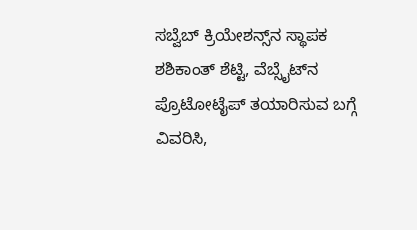ಸಬ್ವೆಬ್‌ ಕ್ರಿಯೇಶನ್ಸ್‌ನ ಸ್ಥಾಪಕ ಶಶಿಕಾಂತ್‌ ಶೆಟ್ಟಿ, ವೆಬ್ಸೈಟ್‌ನ ಪ್ರೊಟೋಟೈಪ್‌ ತಯಾರಿಸುವ ಬಗ್ಗೆ ವಿವರಿಸಿ,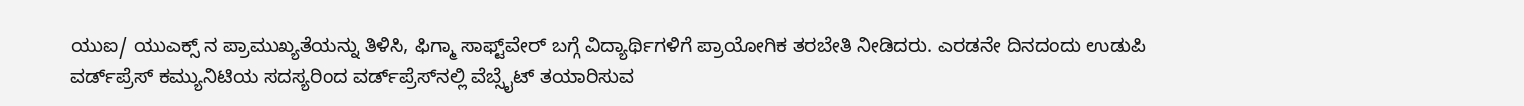ಯುಐ/ ಯುಎಕ್ಸ್‌ ನ ಪ್ರಾಮುಖ್ಯತೆಯನ್ನು ತಿಳಿಸಿ, ಫಿಗ್ಮಾ ಸಾಫ್ಟ್‌ವೇರ್‌ ಬಗ್ಗೆ ವಿದ್ಯಾರ್ಥಿಗಳಿಗೆ ಪ್ರಾಯೋಗಿಕ ತರಬೇತಿ ನೀಡಿದರು. ಎರಡನೇ ದಿನದಂದು ಉಡುಪಿ ವರ್ಡ್‌ಪ್ರೆಸ್‌ ಕಮ್ಯುನಿಟಿಯ ಸದಸ್ಯರಿಂದ ವರ್ಡ್‌ಪ್ರೆಸ್‌ನಲ್ಲಿ ವೆಬ್ಸೈಟ್‌ ತಯಾರಿಸುವ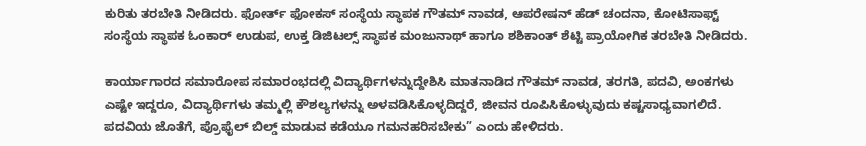ಕುರಿತು ತರಬೇತಿ ನೀಡಿದರು. ಫೋರ್ತ್‌ ಫೋಕಸ್‌ ಸಂಸ್ಥೆಯ ಸ್ಥಾಪಕ ಗೌತಮ್‌ ನಾವಡ, ಆಪರೇಷನ್‌ ಹೆಡ್‌ ಚಂದನಾ, ಕೋಟಿಸಾಫ್ಟ್‌ ಸಂಸ್ಥೆಯ ಸ್ಥಾಪಕ ಓಂಕಾರ್‌ ಉಡುಪ, ಉಕ್ತ ಡಿಜಿಟಲ್ಸ್‌ ಸ್ಥಾಪಕ ಮಂಜುನಾಥ್‌ ಹಾಗೂ ಶಶಿಕಾಂತ್‌ ಶೆಟ್ಟಿ ಪ್ರಾಯೋಗಿಕ ತರಬೇತಿ ನೀಡಿದರು.

ಕಾರ್ಯಾಗಾರದ ಸಮಾರೋಪ ಸಮಾರಂಭದಲ್ಲಿ ವಿದ್ಯಾರ್ಥಿಗಳನ್ನುದ್ದೇಶಿಸಿ ಮಾತನಾಡಿದ ಗೌತಮ್‌ ನಾವಡ, ತರಗತಿ, ಪದವಿ, ಅಂಕಗಳು ಎಷ್ಟೇ ಇದ್ದರೂ, ವಿದ್ಯಾರ್ಥಿಗಳು ತಮ್ಮಲ್ಲಿ ಕೌಶಲ್ಯಗಳನ್ನು ಅಳವಡಿಸಿಕೊಳ್ಳದಿದ್ದರೆ, ಜೀವನ ರೂಪಿಸಿಕೊಳ್ಳುವುದು ಕಷ್ಟಸಾಧ್ಯವಾಗಲಿದೆ. ಪದವಿಯ ಜೊತೆಗೆ, ಪ್ರೊಫೈಲ್‌ ಬಿಲ್ಡ್‌ ಮಾಡುವ ಕಡೆಯೂ ಗಮನಹರಿಸಬೇಕು” ಎಂದು ಹೇಳಿದರು.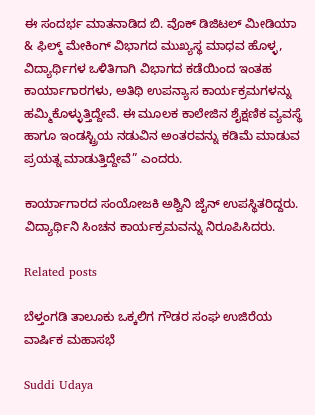ಈ ಸಂದರ್ಭ ಮಾತನಾಡಿದ ಬಿ. ವೊಕ್ ಡಿಜಿಟಲ್‌ ಮೀಡಿಯಾ & ಫಿಲ್ಮ್‌ ಮೇಕಿಂಗ್‌ ವಿಭಾಗದ ಮುಖ್ಯಸ್ಥ ಮಾಧವ ಹೊಳ್ಳ, ವಿದ್ಯಾರ್ಥಿಗಳ ಒಳಿತಿಗಾಗಿ ವಿಭಾಗದ ಕಡೆಯಿಂದ ಇಂತಹ ಕಾರ್ಯಾಗಾರಗಳು, ಅತಿಥಿ ಉಪನ್ಯಾಸ ಕಾರ್ಯಕ್ರಮಗಳನ್ನು ಹಮ್ಮಿಕೊಳ್ಳುತ್ತಿದ್ದೇವೆ. ಈ ಮೂಲಕ ಕಾಲೇಜಿನ ಶೈಕ್ಷಣಿಕ ವ್ಯವಸ್ಥೆ ಹಾಗೂ ಇಂಡಸ್ಟ್ರಿಯ ನಡುವಿನ ಅಂತರವನ್ನು ಕಡಿಮೆ ಮಾಡುವ ಪ್ರಯತ್ನ ಮಾಡುತ್ತಿದ್ದೇವೆ” ಎಂದರು.

ಕಾರ್ಯಾಗಾರದ ಸಂಯೋಜಕಿ ಅಶ್ವಿನಿ ಜೈನ್‌ ಉಪಸ್ಥಿತರಿದ್ದರು. ವಿದ್ಯಾರ್ಥಿನಿ ಸಿಂಚನ ಕಾರ್ಯಕ್ರಮವನ್ನು ನಿರೂಪಿಸಿದರು.

Related posts

ಬೆಳ್ತಂಗಡಿ ತಾಲೂಕು ಒಕ್ಕಲಿಗ ಗೌಡರ ಸಂಘ ಉಜಿರೆಯ ವಾರ್ಷಿಕ ಮಹಾಸಭೆ

Suddi Udaya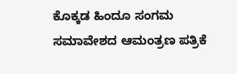ಕೊಕ್ಕಡ ಹಿಂದೂ ಸಂಗಮ ಸಮಾವೇಶದ ಆಮಂತ್ರಣ ಪತ್ರಿಕೆ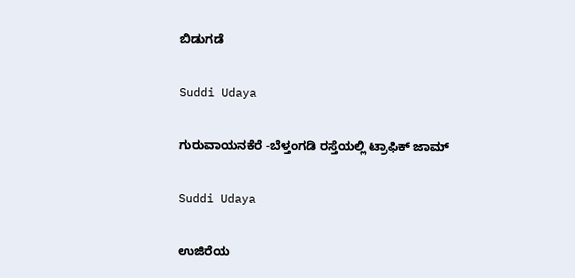ಬಿಡುಗಡೆ

Suddi Udaya

ಗುರುವಾಯನಕೆರೆ -ಬೆಳ್ತಂಗಡಿ ರಸ್ತೆಯಲ್ಲಿ ಟ್ರಾಫಿಕ್ ಜಾಮ್

Suddi Udaya

ಉಜಿರೆಯ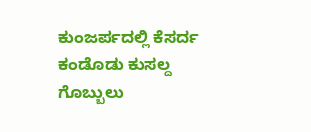ಕುಂಜರ್ಪದಲ್ಲಿ ಕೆಸರ್ದ ಕಂಡೊಡು ಕುಸಲ್ದ ಗೊಬ್ಬುಲು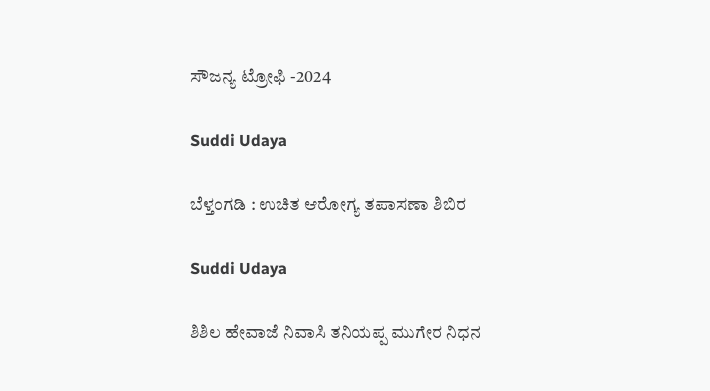ಸೌಜನ್ಯ ಟ್ರೋಫಿ -2024

Suddi Udaya

ಬೆಳ್ತಂಗಡಿ : ಉಚಿತ ಆರೋಗ್ಯ ತಪಾಸಣಾ ಶಿಬಿರ

Suddi Udaya

ಶಿಶಿಲ ಹೇವಾಜೆ ನಿವಾಸಿ ತನಿಯಪ್ಪ ಮುಗೇರ ನಿಧನ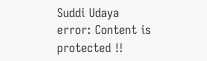Suddi Udaya
error: Content is protected !!